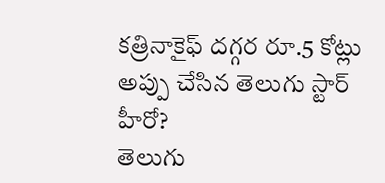కత్రినాకైఫ్ దగ్గర రూ.5 కోట్లు అప్పు చేసిన తెలుగు స్టార్ హీరో?
తెలుగు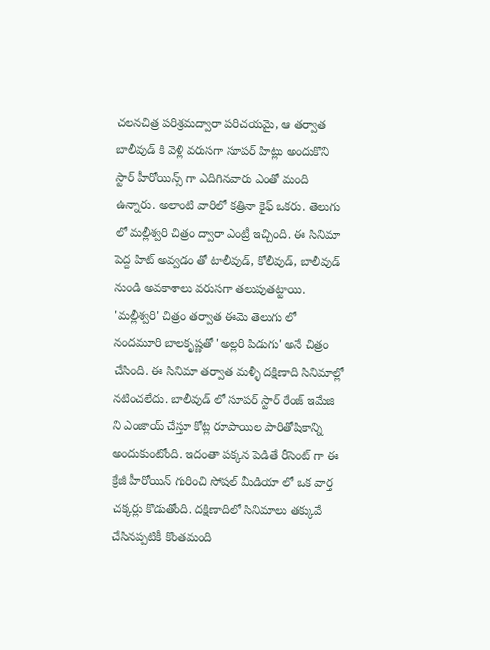చలనచిత్ర పరిశ్రమద్వారా పరిచయమై, ఆ తర్వాత బాలీవుడ్ కి వెళ్లి వరుసగా సూపర్ హిట్లు అందుకొని స్టార్ హీరోయిన్స్ గా ఎదిగినవారు ఎంతో మంది ఉన్నారు. అలాంటి వారిలో కత్రినా కైఫ్ ఒకరు. తెలుగు లో మల్లీశ్వరి చిత్రం ద్వారా ఎంట్రీ ఇచ్చింది. ఈ సినిమా పెద్ద హిట్ అవ్వడం తో టాలీవుడ్, కోలీవుడ్, బాలీవుడ్ నుండి అవకాశాలు వరుసగా తలుపుతట్టాయి.
'మల్లీశ్వరి' చిత్రం తర్వాత ఈమె తెలుగు లో నందమూరి బాలకృష్ణతో 'అల్లరి పిడుగు' అనే చిత్రం చేసింది. ఈ సినిమా తర్వాత మళ్ళీ దక్షిణాది సినిమాల్లో నటించలేదు. బాలీవుడ్ లో సూపర్ స్టార్ రేంజ్ ఇమేజి ని ఎంజాయ్ చేస్తూ కోట్ల రూపాయిల పారితోషికాన్ని అందుకుంటోంది. ఇదంతా పక్కన పెడితే రీసెంట్ గా ఈ క్రేజీ హీరోయిన్ గురించి సోషల్ మీడియా లో ఒక వార్త చక్కర్లు కొడుతోంది. దక్షిణాదిలో సినిమాలు తక్కువే చేసినప్పటికీ కొంతమంది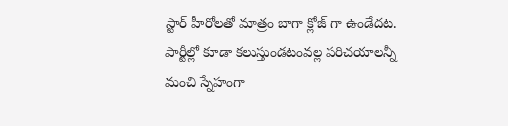స్టార్ హీరోలతో మాత్రం బాగా క్లోజ్ గా ఉండేదట. పార్టీల్లో కూడా కలుస్తుండటంవల్ల పరిచయాలన్నీ మంచి స్నేహంగా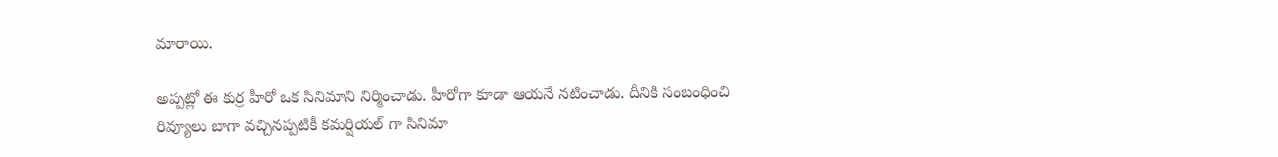మారాయి.

అప్పట్లో ఈ కుర్ర హీరో ఒక సినిమాని నిర్మించాడు. హీరోగా కూడా ఆయనే నటించాడు. దీనికి సంబంధించి రివ్యూలు బాగా వచ్చినప్పటికీ కమర్షియల్ గా సినిమా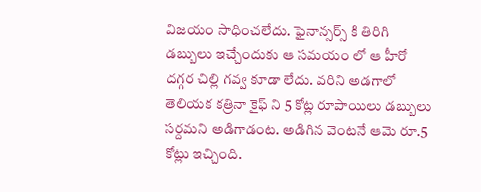విజయం సాధించలేదు. ఫైనాన్సర్స్ కి తిరిగి డబ్బులు ఇచ్చేందుకు ఆ సమయం లో ఆ హీరో దగ్గర చిల్లి గవ్వ కూడా లేదు. వరిని అడగాలో తెలియక కత్రినా కైఫ్ ని 5 కోట్ల రూపాయిలు డబ్బులు సర్దమని అడిగాడంట. అడిగిన వెంటనే ఆమె రూ.5 కోట్లు ఇచ్చింది.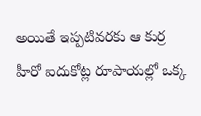అయితే ఇప్పటివరకు ఆ కుర్ర హీరో ఐదుకోట్ల రూపాయల్లో ఒక్క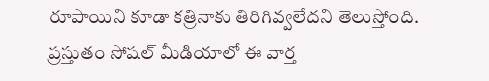రూపాయిని కూడా కత్రినాకు తిరిగివ్వలేదని తెలుస్తోంది. ప్రస్తుతం సోషల్ మీడియాలో ఈ వార్త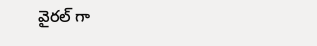వైరల్ గా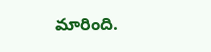మారింది.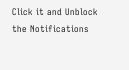Click it and Unblock the Notifications